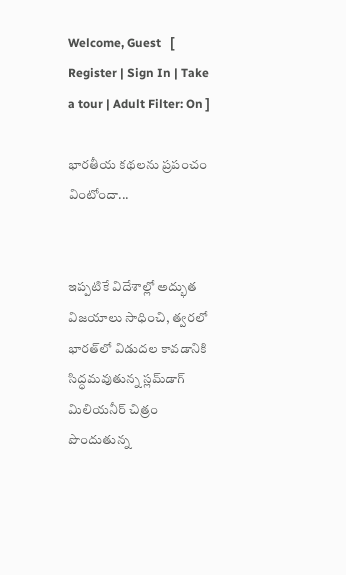Welcome, Guest   [ Register | Sign In | Take a tour | Adult Filter: On ]

భారతీయ కథలను ప్రపంచం వింటోందా...


ఇప్పటికే విదేశాల్లో అద్భుత విజయాలు సాధించి, త్వరలో భారత్‌లో విడుదల కావడానికి సిద్ధమవుతున్న స్లమ్‌డాగ్ మిలియనీర్ చిత్రం పొందుతున్న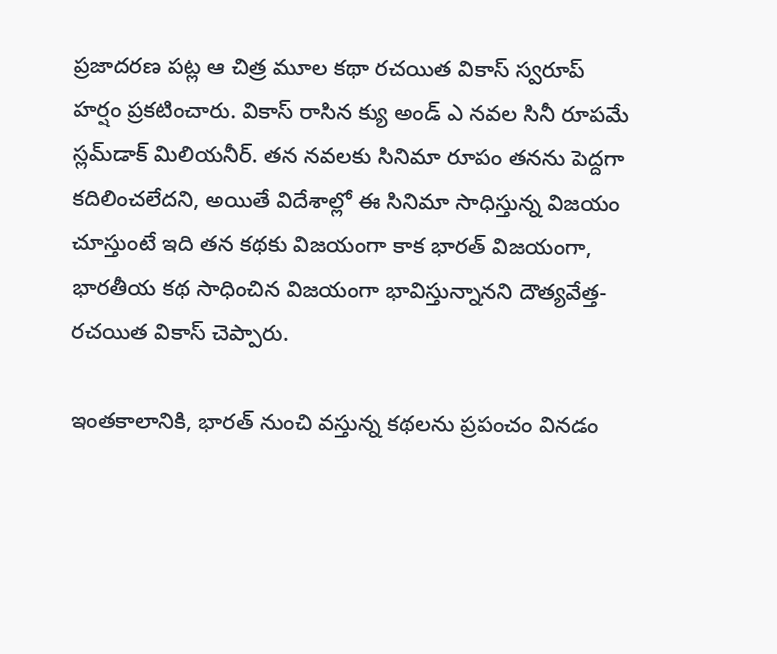ప్రజాదరణ పట్ల ఆ చిత్ర మూల కథా రచయిత వికాస్ స్వరూప్ హర్షం ప్రకటించారు. వికాస్ రాసిన క్యు అండ్ ఎ నవల సినీ రూపమే స్లమ్‌డాక్ మిలియనీర్. తన నవలకు సినిమా రూపం తనను పెద్దగా కదిలించలేదని, అయితే విదేశాల్లో ఈ సినిమా సాధిస్తున్న విజయం చూస్తుంటే ఇది తన కథకు విజయంగా కాక భారత్ విజయంగా, భారతీయ కథ సాధించిన విజయంగా భావిస్తున్నానని దౌత్యవేత్త-రచయిత వికాస్ చెప్పారు.

ఇంతకాలానికి, భారత్ నుంచి వస్తున్న కథలను ప్రపంచం వినడం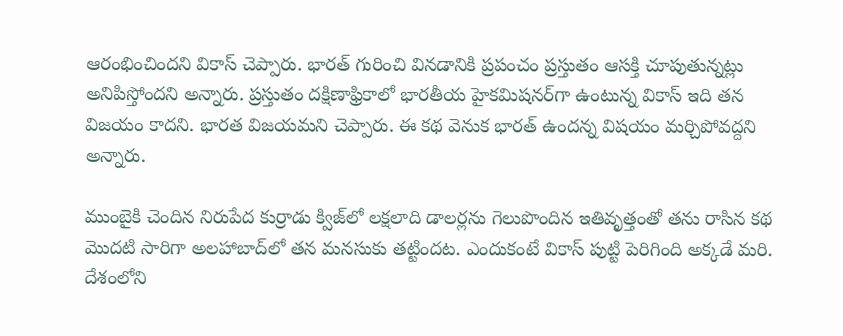ఆరంభించిందని వికాస్ చెప్పారు. భారత్ గురించి వినడానికి ప్రపంచం ప్రస్తుతం ఆసక్తి చూపుతున్నట్లు అనిపిస్తోందని అన్నారు. ప్రస్తుతం దక్షిణాఫ్రికాలో భారతీయ హైకమిషనర్‌గా ఉంటున్న వికాస్ ఇది తన విజయం కాదని. భారత విజయమని చెప్పారు. ఈ కథ వెనుక భారత్ ఉందన్న విషయం మర్చిపోవద్దని అన్నారు.

ముంబైకి చెందిన నిరుపేద కుర్రాడు క్విజ్‌లో లక్షలాది డాలర్లను గెలుపొందిన ఇతివృత్తంతో తను రాసిన కథ మొదటి సారిగా అలహాబాద్‌లో తన మనసుకు తట్టిందట. ఎందుకంటే వికాస్ పుట్టి పెరిగింది అక్కడే మరి. దేశంలోని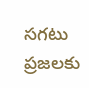సగటు ప్రజలకు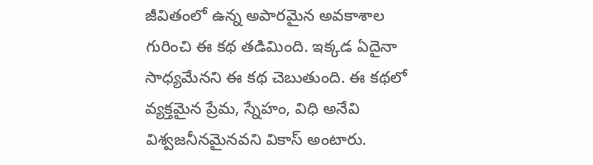జీవితంలో ఉన్న అపారమైన అవకాశాల గురించి ఈ కథ తడిమింది. ఇక్కడ ఏదైనా సాధ్యమేనని ఈ కథ చెబుతుంది. ఈ కథలో వ్యక్తమైన ప్రేమ, స్నేహం, విధి అనేవి విశ్వజనీనమైనవని వికాస్ అంటారు.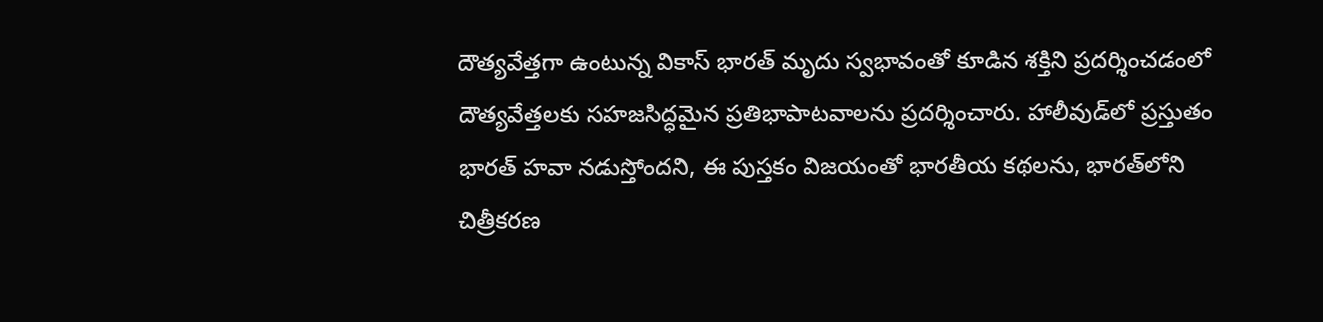దౌత్యవేత్తగా ఉంటున్న వికాస్ భారత్ మృదు స్వభావంతో కూడిన శక్తిని ప్రదర్శించడంలో దౌత్యవేత్తలకు సహజసిద్ధమైన ప్రతిభాపాటవాలను ప్రదర్శించారు. హాలీవుడ్‌లో ప్రస్తుతం భారత్ హవా నడుస్తోందని, ఈ పుస్తకం విజయంతో భారతీయ కథలను, భారత్‌లోని చిత్రీకరణ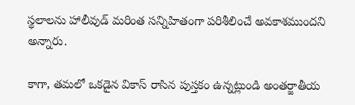స్థలాలను హాలీవుడ్ మరింత సన్నిహితంగా పరిశీలించే అవకాశముందని అన్నారు.

కాగా, తమలో ఒకడైన వికాస్ రాసిన పుస్తకం ఉన్నట్లుండి అంతర్జాతీయ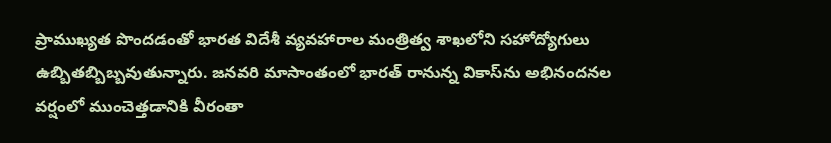ప్రాముఖ్యత పొందడంతో భారత విదేశీ వ్యవహారాల మంత్రిత్వ శాఖలోని సహోద్యోగులు ఉబ్బితబ్బిబ్బవుతున్నారు. జనవరి మాసాంతంలో భారత్ రానున్న వికాస్‌ను అభినందనల వర్షంలో ముంచెత్తడానికి వీరంతా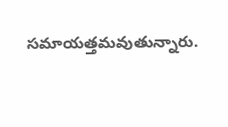సమాయత్తమవుతున్నారు.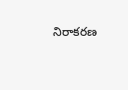నిరాకరణ